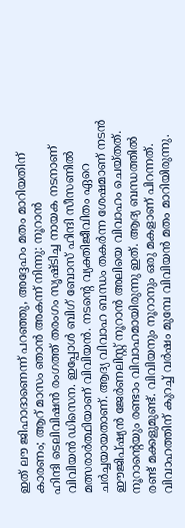ഇത് ലൗ ജിഹാദാണെന്ന് പറഞ്ഞു, അദ്ദേഹം മതം മാറിയതിന് കാരണം; ആറ് മാസം ഞാൻ അകന്ന് നിന്നു: നൂറാൻ
ഹിന്ദി ടെലിവിഷൻ രംഗത്ത് തരംഗം സൃഷ്ടിച്ച നായക നടനാണ് വിവിയൻ ഡിസെന. ഇപ്പോൾ ബിഗ് ബോസ് ഹിന്ദി സീസണിൽ മത്സരാർത്ഥിയാണ് വിവിയൻ. നടന്റെ വ്യക്തിജീവിതം ഏറെ ചർച്ചയായതാണ്. ആദ്യ വിവാഹ ബന്ധം തകർന്ന ശേഷമാണ് നടൻ ഈജിപ്ഷ്യൻ ജേർണലിസ്റ്റ് നൂറാൻ അലിയെ വിവാഹം ചെയ്തത്. നൂറാന്റെയും രണ്ടാം വിവാഹമായിരുന്നു ഇത്. ആദ്യ ബന്ധത്തിൽ രണ്ട് മക്കളുമുണ്ട്. വിവിയനും നൂറാനും ഒരു മകളാണ് പിറന്നത്. വിവാഹത്തിന് കുറച്ച് വർഷം മുമ്പേ വിവിയൻ മതം മാറിയിരുന്നു.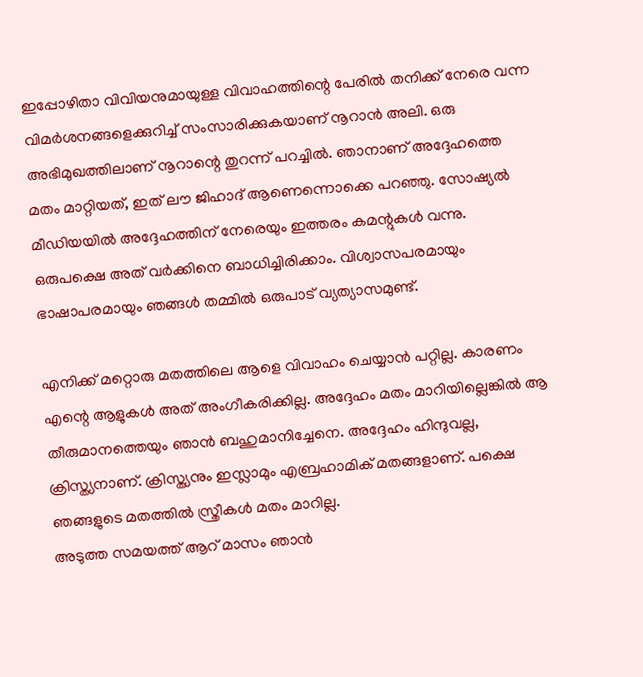ഇപ്പോഴിതാ വിവിയനുമായുള്ള വിവാഹത്തിന്റെ പേരിൽ തനിക്ക് നേരെ വന്ന വിമർശനങ്ങളെക്കുറിച്ച് സംസാരിക്കുകയാണ് നൂറാൻ അലി. ഒരു അഭിമുഖത്തിലാണ് നൂറാന്റെ തുറന്ന് പറച്ചിൽ. ഞാനാണ് അദ്ദേഹത്തെ മതം മാറ്റിയത്, ഇത് ലൗ ജിഹാദ് ആണെന്നൊക്കെ പറഞ്ഞു. സോഷ്യൽ മീഡിയയിൽ അദ്ദേഹത്തിന് നേരെയും ഇത്തരം കമന്റുകൾ വന്നു. ഒരുപക്ഷെ അത് വർക്കിനെ ബാധിച്ചിരിക്കാം. വിശ്വാസപരമായും ഭാഷാപരമായും ഞങ്ങൾ തമ്മിൽ ഒരുപാട് വ്യത്യാസമുണ്ട്.

എനിക്ക് മറ്റൊരു മതത്തിലെ ആളെ വിവാഹം ചെയ്യാൻ പറ്റില്ല. കാരണം എന്റെ ആളുകൾ അത് അംഗീകരിക്കില്ല. അദ്ദേഹം മതം മാറിയില്ലെങ്കിൽ ആ തീരുമാനത്തെയും ഞാൻ ബഹുമാനിച്ചേനെ. അദ്ദേഹം ഹിന്ദുവല്ല, ക്രിസ്ത്യനാണ്. ക്രിസ്ത്യനും ഇസ്ലാമും എബ്രഹാമിക് മതങ്ങളാണ്. പക്ഷെ ഞങ്ങളുടെ മതത്തിൽ സ്ത്രീകൾ മതം മാറില്ല.
അടുത്ത സമയത്ത് ആറ് മാസം ഞാൻ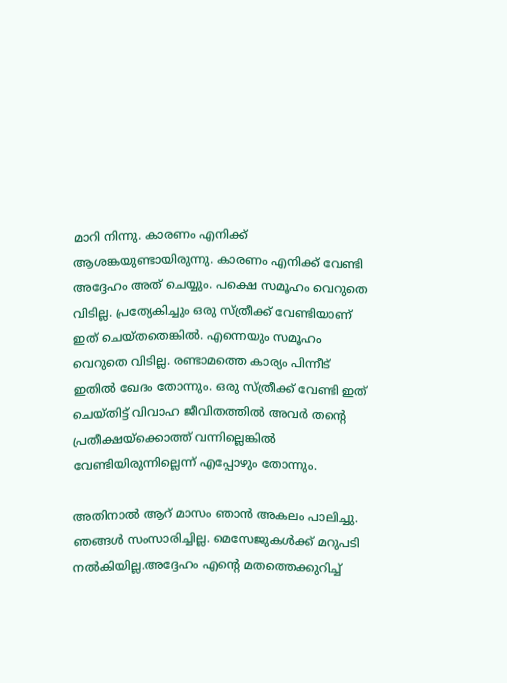മാറി നിന്നു. കാരണം എനിക്ക് ആശങ്കയുണ്ടായിരുന്നു. കാരണം എനിക്ക് വേണ്ടി അദ്ദേഹം അത് ചെയ്യും. പക്ഷെ സമൂഹം വെറുതെ വിടില്ല. പ്രത്യേകിച്ചും ഒരു സ്ത്രീക്ക് വേണ്ടിയാണ് ഇത് ചെയ്തതെങ്കിൽ. എന്നെയും സമൂഹം വെറുതെ വിടില്ല. രണ്ടാമത്തെ കാര്യം പിന്നീട് ഇതിൽ ഖേദം തോന്നും. ഒരു സ്ത്രീക്ക് വേണ്ടി ഇത് ചെയ്തിട്ട് വിവാഹ ജീവിതത്തിൽ അവർ തന്റെ പ്രതീക്ഷയ്ക്കൊത്ത് വന്നില്ലെങ്കിൽ വേണ്ടിയിരുന്നില്ലെന്ന് എപ്പോഴും തോന്നും.

അതിനാൽ ആറ് മാസം ഞാൻ അകലം പാലിച്ചു. ഞങ്ങൾ സംസാരിച്ചില്ല. മെസേജുകൾക്ക് മറുപടി നൽകിയില്ല.അദ്ദേഹം എന്റെ മതത്തെക്കുറിച്ച്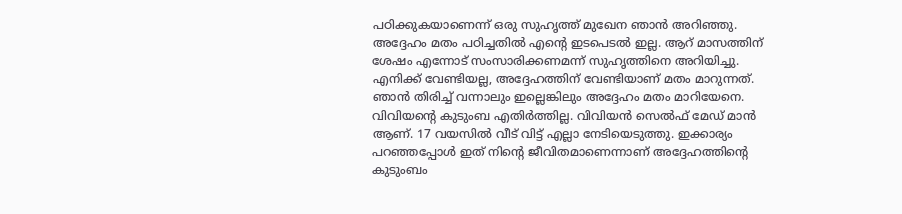പഠിക്കുകയാണെന്ന് ഒരു സുഹൃത്ത് മുഖേന ഞാൻ അറിഞ്ഞു. അദ്ദേഹം മതം പഠിച്ചതിൽ എന്റെ ഇടപെടൽ ഇല്ല. ആറ് മാസത്തിന് ശേഷം എന്നോട് സംസാരിക്കണമന്ന് സുഹൃത്തിനെ അറിയിച്ചു.
എനിക്ക് വേണ്ടിയല്ല, അദ്ദേഹത്തിന് വേണ്ടിയാണ് മതം മാറുന്നത്. ഞാൻ തിരിച്ച് വന്നാലും ഇല്ലെങ്കിലും അദ്ദേഹം മതം മാറിയേനെ. വിവിയന്റെ കുടുംബ എതിർത്തില്ല. വിവിയൻ സെൽഫ് മേഡ് മാൻ ആണ്. 17 വയസിൽ വീട് വിട്ട് എല്ലാ നേടിയെടുത്തു. ഇക്കാര്യം പറഞ്ഞപ്പോൾ ഇത് നിന്റെ ജീവിതമാണെന്നാണ് അദ്ദേഹത്തിന്റെ കുടുംബം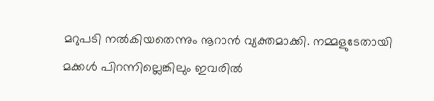മറുപടി നൽകിയതെന്നും നൂറാൻ വ്യക്തമാക്കി. നമ്മളുടേതായി മക്കൾ പിറന്നില്ലെങ്കിലും ഇവരിൽ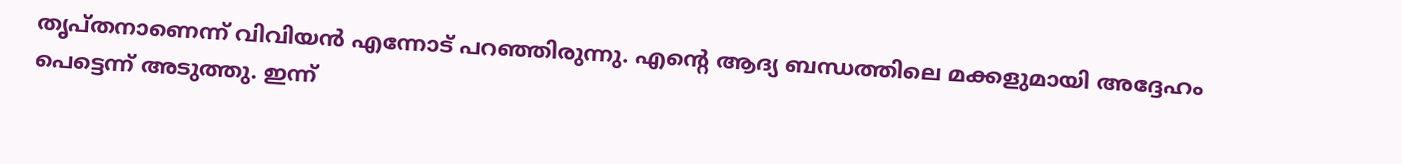തൃപ്തനാണെന്ന് വിവിയൻ എന്നോട് പറഞ്ഞിരുന്നു. എന്റെ ആദ്യ ബന്ധത്തിലെ മക്കളുമായി അദ്ദേഹം പെട്ടെന്ന് അടുത്തു. ഇന്ന്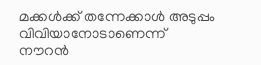മക്കൾക്ക് തന്നേക്കാൾ അടുപ്പം വിവിയാനോടാണെന്ന് നൗറൻ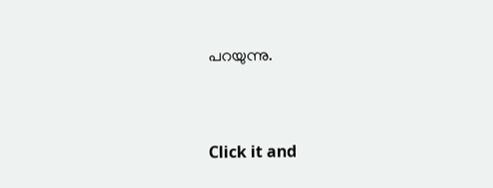പറയുന്നു.


Click it and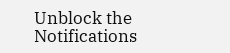Unblock the Notifications